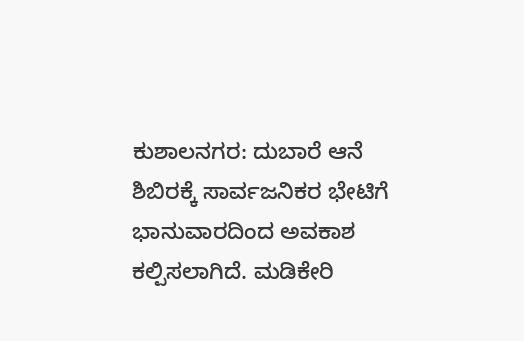ಕುಶಾಲನಗರ: ದುಬಾರೆ ಆನೆ ಶಿಬಿರಕ್ಕೆ ಸಾರ್ವಜನಿಕರ ಭೇಟಿಗೆ ಭಾನುವಾರದಿಂದ ಅವಕಾಶ ಕಲ್ಪಿಸಲಾಗಿದೆ. ಮಡಿಕೇರಿ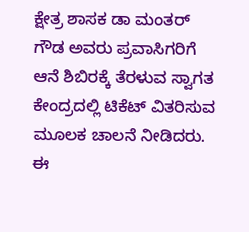ಕ್ಷೇತ್ರ ಶಾಸಕ ಡಾ ಮಂತರ್ ಗೌಡ ಅವರು ಪ್ರವಾಸಿಗರಿಗೆ ಆನೆ ಶಿಬಿರಕ್ಕೆ ತೆರಳುವ ಸ್ವಾಗತ ಕೇಂದ್ರದಲ್ಲಿ ಟಿಕೆಟ್ ವಿತರಿಸುವ ಮೂಲಕ ಚಾಲನೆ ನೀಡಿದರು.
ಈ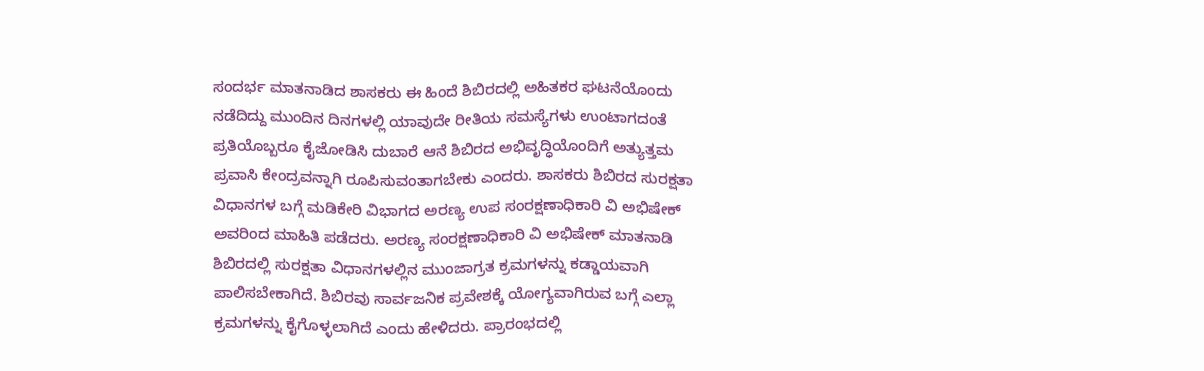ಸಂದರ್ಭ ಮಾತನಾಡಿದ ಶಾಸಕರು ಈ ಹಿಂದೆ ಶಿಬಿರದಲ್ಲಿ ಅಹಿತಕರ ಘಟನೆಯೊಂದು ನಡೆದಿದ್ದು ಮುಂದಿನ ದಿನಗಳಲ್ಲಿ ಯಾವುದೇ ರೀತಿಯ ಸಮಸ್ಯೆಗಳು ಉಂಟಾಗದಂತೆ ಪ್ರತಿಯೊಬ್ಬರೂ ಕೈಜೋಡಿಸಿ ದುಬಾರೆ ಆನೆ ಶಿಬಿರದ ಅಭಿವೃದ್ಧಿಯೊಂದಿಗೆ ಅತ್ಯುತ್ತಮ ಪ್ರವಾಸಿ ಕೇಂದ್ರವನ್ನಾಗಿ ರೂಪಿಸುವಂತಾಗಬೇಕು ಎಂದರು. ಶಾಸಕರು ಶಿಬಿರದ ಸುರಕ್ಷತಾ ವಿಧಾನಗಳ ಬಗ್ಗೆ ಮಡಿಕೇರಿ ವಿಭಾಗದ ಅರಣ್ಯ ಉಪ ಸಂರಕ್ಷಣಾಧಿಕಾರಿ ವಿ ಅಭಿಷೇಕ್ ಅವರಿಂದ ಮಾಹಿತಿ ಪಡೆದರು. ಅರಣ್ಯ ಸಂರಕ್ಷಣಾಧಿಕಾರಿ ವಿ ಅಭಿಷೇಕ್ ಮಾತನಾಡಿ ಶಿಬಿರದಲ್ಲಿ ಸುರಕ್ಷತಾ ವಿಧಾನಗಳಲ್ಲಿನ ಮುಂಜಾಗ್ರತ ಕ್ರಮಗಳನ್ನು ಕಡ್ಡಾಯವಾಗಿ ಪಾಲಿಸಬೇಕಾಗಿದೆ. ಶಿಬಿರವು ಸಾರ್ವಜನಿಕ ಪ್ರವೇಶಕ್ಕೆ ಯೋಗ್ಯವಾಗಿರುವ ಬಗ್ಗೆ ಎಲ್ಲಾ ಕ್ರಮಗಳನ್ನು ಕೈಗೊಳ್ಳಲಾಗಿದೆ ಎಂದು ಹೇಳಿದರು. ಪ್ರಾರಂಭದಲ್ಲಿ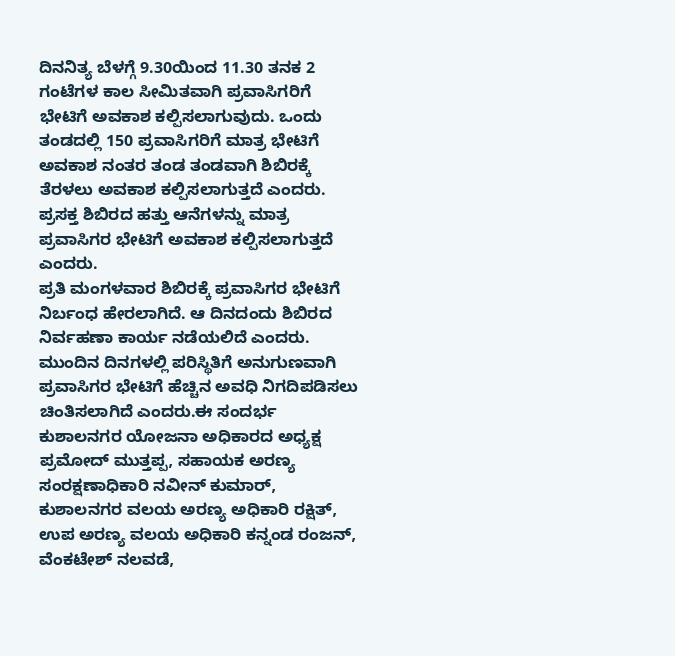ದಿನನಿತ್ಯ ಬೆಳಗ್ಗೆ 9.30ಯಿಂದ 11.30 ತನಕ 2 ಗಂಟೆಗಳ ಕಾಲ ಸೀಮಿತವಾಗಿ ಪ್ರವಾಸಿಗರಿಗೆ ಭೇಟಿಗೆ ಅವಕಾಶ ಕಲ್ಪಿಸಲಾಗುವುದು. ಒಂದು ತಂಡದಲ್ಲಿ 150 ಪ್ರವಾಸಿಗರಿಗೆ ಮಾತ್ರ ಭೇಟಿಗೆ ಅವಕಾಶ ನಂತರ ತಂಡ ತಂಡವಾಗಿ ಶಿಬಿರಕ್ಕೆ ತೆರಳಲು ಅವಕಾಶ ಕಲ್ಪಿಸಲಾಗುತ್ತದೆ ಎಂದರು. ಪ್ರಸಕ್ತ ಶಿಬಿರದ ಹತ್ತು ಆನೆಗಳನ್ನು ಮಾತ್ರ ಪ್ರವಾಸಿಗರ ಭೇಟಿಗೆ ಅವಕಾಶ ಕಲ್ಪಿಸಲಾಗುತ್ತದೆ ಎಂದರು.
ಪ್ರತಿ ಮಂಗಳವಾರ ಶಿಬಿರಕ್ಕೆ ಪ್ರವಾಸಿಗರ ಭೇಟಿಗೆ ನಿರ್ಬಂಧ ಹೇರಲಾಗಿದೆ. ಆ ದಿನದಂದು ಶಿಬಿರದ ನಿರ್ವಹಣಾ ಕಾರ್ಯ ನಡೆಯಲಿದೆ ಎಂದರು. ಮುಂದಿನ ದಿನಗಳಲ್ಲಿ ಪರಿಸ್ಥಿತಿಗೆ ಅನುಗುಣವಾಗಿ ಪ್ರವಾಸಿಗರ ಭೇಟಿಗೆ ಹೆಚ್ಚಿನ ಅವಧಿ ನಿಗದಿಪಡಿಸಲು ಚಿಂತಿಸಲಾಗಿದೆ ಎಂದರು.ಈ ಸಂದರ್ಭ ಕುಶಾಲನಗರ ಯೋಜನಾ ಅಧಿಕಾರದ ಅಧ್ಯಕ್ಷ ಪ್ರಮೋದ್ ಮುತ್ತಪ್ಪ, ಸಹಾಯಕ ಅರಣ್ಯ ಸಂರಕ್ಷಣಾಧಿಕಾರಿ ನವೀನ್ ಕುಮಾರ್, ಕುಶಾಲನಗರ ವಲಯ ಅರಣ್ಯ ಅಧಿಕಾರಿ ರಕ್ಷಿತ್, ಉಪ ಅರಣ್ಯ ವಲಯ ಅಧಿಕಾರಿ ಕನ್ನಂಡ ರಂಜನ್, ವೆಂಕಟೇಶ್ ನಲವಡೆ,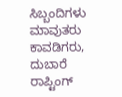ಸಿಬ್ಬಂದಿಗಳು ಮಾವುತರು ಕಾವಡಿಗರು, ದುಬಾರೆ ರಾಪ್ಟಿಂಗ್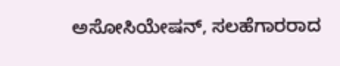ಅಸೋಸಿಯೇಷನ್, ಸಲಹೆಗಾರರಾದ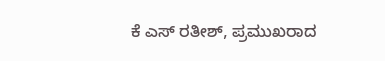ಕೆ ಎಸ್ ರತೀಶ್, ಪ್ರಮುಖರಾದ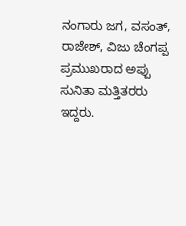ನಂಗಾರು ಜಗ, ವಸಂತ್, ರಾಜೇಶ್, ವಿಜು ಚೆಂಗಪ್ಪ ಪ್ರಮುಖರಾದ ಅಪ್ಪು ಸುನಿತಾ ಮತ್ತಿತರರು ಇದ್ದರು.